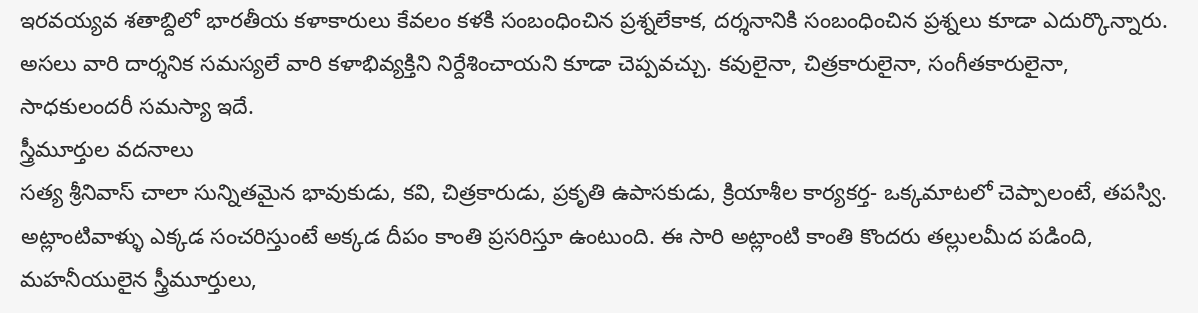ఇరవయ్యవ శతాబ్దిలో భారతీయ కళాకారులు కేవలం కళకి సంబంధించిన ప్రశ్నలేకాక, దర్శనానికి సంబంధించిన ప్రశ్నలు కూడా ఎదుర్కొన్నారు. అసలు వారి దార్శనిక సమస్యలే వారి కళాభివ్యక్తిని నిర్దేశించాయని కూడా చెప్పవచ్చు. కవులైనా, చిత్రకారులైనా, సంగీతకారులైనా, సాధకులందరీ సమస్యా ఇదే.
స్త్రీమూర్తుల వదనాలు
సత్య శ్రీనివాస్ చాలా సున్నితమైన భావుకుడు, కవి, చిత్రకారుడు, ప్రకృతి ఉపాసకుడు, క్రియాశీల కార్యకర్త- ఒక్కమాటలో చెప్పాలంటే, తపస్వి. అట్లాంటివాళ్ళు ఎక్కడ సంచరిస్తుంటే అక్కడ దీపం కాంతి ప్రసరిస్తూ ఉంటుంది. ఈ సారి అట్లాంటి కాంతి కొందరు తల్లులమీద పడింది, మహనీయులైన స్త్రీమూర్తులు,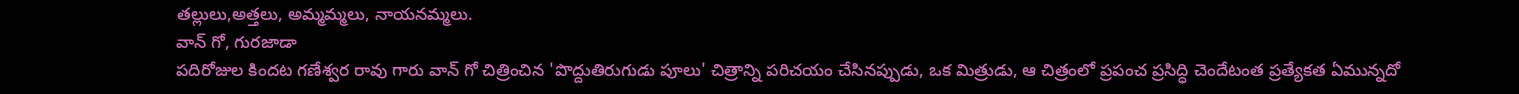తల్లులు,అత్తలు, అమ్మమ్మలు, నాయనమ్మలు.
వాన్ గో, గురజాడా
పదిరోజుల కిందట గణేశ్వర రావు గారు వాన్ గో చిత్రించిన 'పొద్దుతిరుగుడు పూలు' చిత్రాన్ని పరిచయం చేసినప్పుడు, ఒక మిత్రుడు, ఆ చిత్రంలో ప్రపంచ ప్రసిద్ధి చెందేటంత ప్రత్యేకత ఏమున్నదో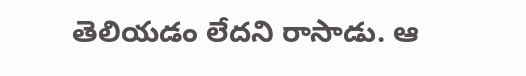తెలియడం లేదని రాసాడు. ఆ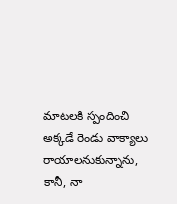మాటలకి స్పందించి అక్కడే రెండు వాక్యాలు రాయాలనుకున్నాను, కానీ, నా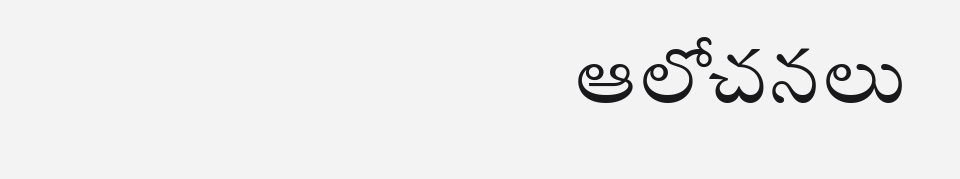ఆలోచనలు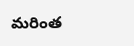మరింత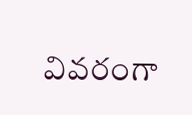వివరంగా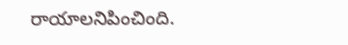రాయాలనిపించింది.